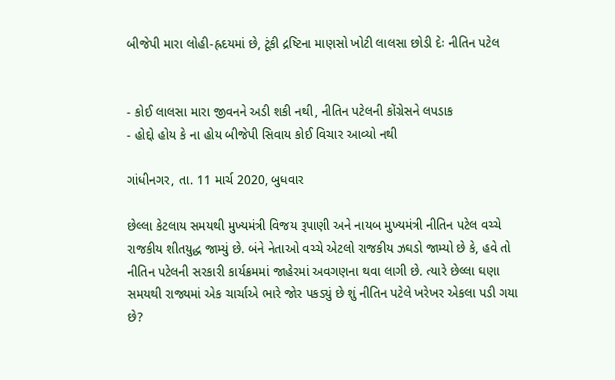બીજેપી મારા લોહી-હ્રદયમાં છે, ટૂંકી દ્રષ્ટિના માણસો ખોટી લાલસા છોડી દેઃ નીતિન પટેલ


- કોઈ લાલસા મારા જીવનને અડી શકી નથી, નીતિન પટેલની કોંગ્રેસને લપડાક
- હોદ્દો હોય કે ના હોય બીજેપી સિવાય કોઈ વિચાર આવ્યો નથી

ગાંધીનગર, તા. 11 માર્ચ 2020, બુધવાર

છેલ્લા કેટલાય સમયથી મુખ્યમંત્રી વિજય રૂપાણી અને નાયબ મુખ્યમંત્રી નીતિન પટેલ વચ્ચે રાજકીય શીતયુદ્ધ જામ્યું છે. બંને નેતાઓ વચ્ચે એટલો રાજકીય ઝઘડો જામ્યો છે કે, હવે તો નીતિન પટેલની સરકારી કાર્યક્રમમાં જાહેરમાં અવગણના થવા લાગી છે. ત્યારે છેલ્લા ઘણા સમયથી રાજ્યમાં એક ચાર્ચાએ ભારે જોર પકડ્યું છે શું નીતિન પટેલે ખરેખર એકલા પડી ગયા છે?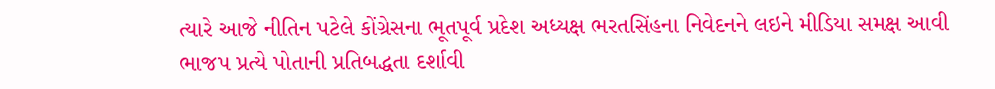ત્યારે આજે નીતિન પટેલે કોંગ્રેસના ભૂતપૂર્વ પ્રદેશ અધ્યક્ષ ભરતસિંહના નિવેદનને લઇને મીડિયા સમક્ષ આવી ભાજપ પ્રત્યે પોતાની પ્રતિબદ્ધતા દર્શાવી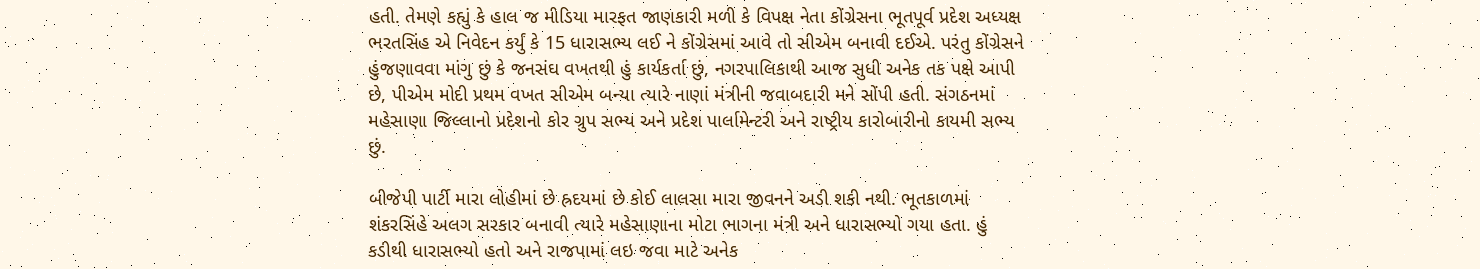હતી. તેમણે કહ્યું કે હાલ જ મીડિયા મારફત જાણકારી મળી કે વિપક્ષ નેતા કોંગ્રેસના ભૂતપૂર્વ પ્રદેશ અધ્યક્ષ ભરતસિંહ એ નિવેદન કર્યું કે 15 ધારાસભ્ય લઈ ને કોંગ્રેસમાં આવે તો સીએમ બનાવી દઈએ. પરંતુ કોંગ્રેસને હુંજણાવવા માંગુ છું કે જનસંઘ વખતથી હું કાર્યકર્તા છું, નગરપાલિકાથી આજ સુધી અનેક તક પક્ષે આપી છે, પીએમ મોદી પ્રથમ વખત સીએમ બન્યા ત્યારે નાણાં મંત્રીની જવાબદારી મને સોંપી હતી. સંગઠનમાં મહેસાણા જિલ્લાનો પ્રદેશનો કોર ગ્રુપ સભ્ય અને પ્રદેશ પાર્લામેન્ટરી અને રાષ્ટ્રીય કારોબારીનો કાયમી સભ્ય છું.

બીજેપી પાર્ટી મારા લોહીમાં છે હ્રદયમાં છે કોઈ લાલસા મારા જીવનને અડી શકી નથી. ભૂતકાળમાં શંકરસિંહે અલગ સરકાર બનાવી ત્યારે મહેસાણાના મોટા ભાગના મંત્રી અને ધારાસભ્યો ગયા હતા. હું કડીથી ધારાસભ્યો હતો અને રાજપામાં લઇ જવા માટે અનેક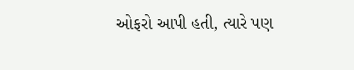ઓફરો આપી હતી, ત્યારે પણ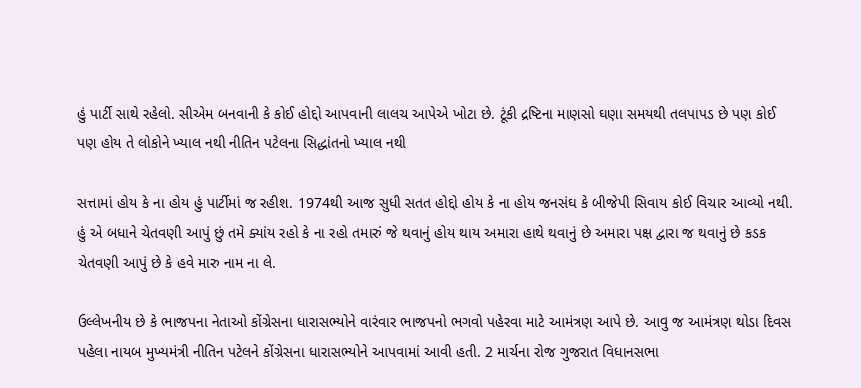હું પાર્ટી સાથે રહેલો. સીએમ બનવાની કે કોઈ હોદ્દો આપવાની લાલચ આપેએ ખોટા છે. ટૂંકી દ્રષ્ટિના માણસો ઘણા સમયથી તલપાપડ છે પણ કોઈ પણ હોય તે લોકોને ખ્યાલ નથી નીતિન પટેલના સિદ્ધાંતનો ખ્યાલ નથી

સત્તામાં હોય કે ના હોય હું પાર્ટીમાં જ રહીશ. 1974થી આજ સુધી સતત હોદ્દો હોય કે ના હોય જનસંઘ કે બીજેપી સિવાય કોઈ વિચાર આવ્યો નથી. હું એ બધાને ચેતવણી આપું છું તમે ક્યાંય રહો કે ના રહો તમારું જે થવાનું હોય થાય અમારા હાથે થવાનું છે અમારા પક્ષ દ્વારા જ થવાનું છે કડક ચેતવણી આપું છે કે હવે મારુ નામ ના લે.

ઉલ્લેખનીય છે કે ભાજપના નેતાઓ કોંગ્રેસના ધારાસભ્યોને વારંવાર ભાજપનો ભગવો પહેરવા માટે આમંત્રણ આપે છે. આવુ જ આમંત્રણ થોડા દિવસ પહેલા નાયબ મુખ્યમંત્રી નીતિન પટેલને કોંગ્રેસના ધારાસભ્યોને આપવામાં આવી હતી. 2 માર્ચના રોજ ગુજરાત વિધાનસભા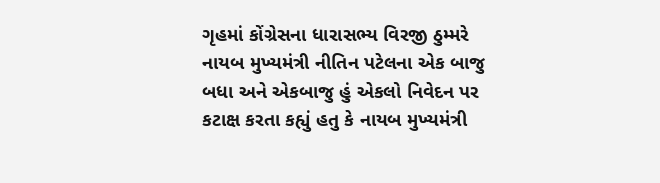ગૃહમાં કોંગ્રેસના ધારાસભ્ય વિરજી ઠુમ્મરે નાયબ મુખ્યમંત્રી નીતિન પટેલના એક બાજુ બધા અને એકબાજુ હું એકલો નિવેદન પર કટાક્ષ કરતા કહ્યું હતુ કે નાયબ મુખ્યમંત્રી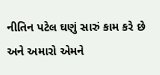નીતિન પટેલ ઘણું સારું કામ કરે છે અને અમારો એમને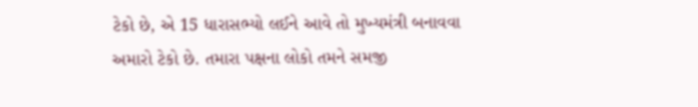ટેકો છે, એ 15 ધારાસભ્યો લઈને આવે તો મુખ્યમંત્રી બનાવવા અમારો ટેકો છે. તમારા પક્ષના લોકો તમને સમજી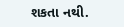શકતા નથી.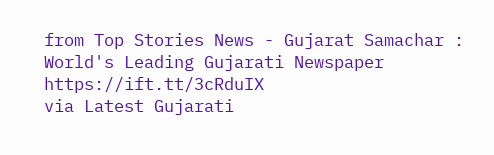from Top Stories News - Gujarat Samachar : World's Leading Gujarati Newspaper https://ift.tt/3cRduIX
via Latest Gujarati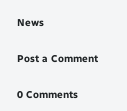News

Post a Comment

0 Comments